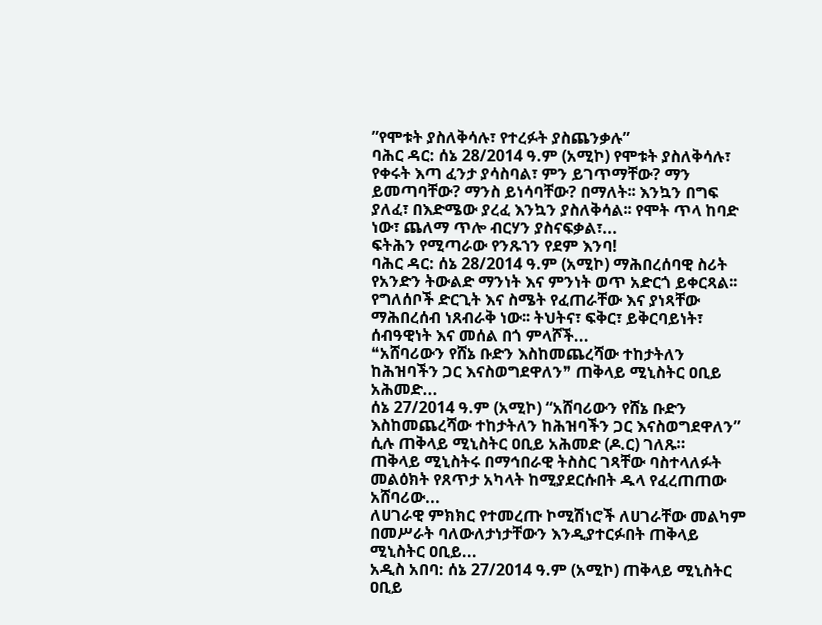ʺየሞቱት ያስለቅሳሉ፣ የተረፉት ያስጨንቃሉ”
ባሕር ዳር: ሰኔ 28/2014 ዓ.ም (አሚኮ) የሞቱት ያስለቅሳሉ፣ የቀሩት እጣ ፈንታ ያሳስባል፣ ምን ይገጥማቸው? ማን ይመጣባቸው? ማንስ ይነሳባቸው? በማለት፡፡ እንኳን በግፍ ያለፈ፣ በእድሜው ያረፈ እንኳን ያስለቅሳል፡፡ የሞት ጥላ ከባድ ነው፣ ጨለማ ጥሎ ብርሃን ያስናፍቃል፣...
ፍትሕን የሚጣራው የንጹኀን የደም እንባ!
ባሕር ዳር: ሰኔ 28/2014 ዓ.ም (አሚኮ) ማሕበረሰባዊ ስሪት የአንድን ትውልድ ማንነት እና ምንነት ወጥ አድርጎ ይቀርጻል፡፡ የግለሰቦች ድርጊት እና ስሜት የፈጠራቸው እና ያነጻቸው ማሕበረሰብ ነጸብራቅ ነው፡፡ ትህትና፣ ፍቅር፣ ይቅርባይነት፣ ሰብዓዊነት እና መሰል በጎ ምላሾች...
❝አሸባሪውን የሸኔ ቡድን እስከመጨረሻው ተከታትለን ከሕዝባችን ጋር እናስወግደዋለን❞ ጠቅላይ ሚኒስትር ዐቢይ አሕመድ...
ሰኔ 27/2014 ዓ.ም (አሚኮ) “አሸባሪውን የሸኔ ቡድን እስከመጨረሻው ተከታትለን ከሕዝባችን ጋር እናስወግደዋለን” ሲሉ ጠቅላይ ሚኒስትር ዐቢይ አሕመድ (ዶ.ር) ገለጹ።
ጠቅላይ ሚኒስትሩ በማኅበራዊ ትስስር ገጻቸው ባስተላለፉት መልዕክት የጸጥታ አካላት ከሚያደርሱበት ዱላ የፈረጠጠው አሸባሪው...
ለሀገራዊ ምክክር የተመረጡ ኮሚሽነሮች ለሀገራቸው መልካም በመሥራት ባለውለታነታቸውን እንዲያተርፉበት ጠቅላይ ሚኒስትር ዐቢይ...
አዲስ አበባ: ሰኔ 27/2014 ዓ.ም (አሚኮ) ጠቅላይ ሚኒስትር ዐቢይ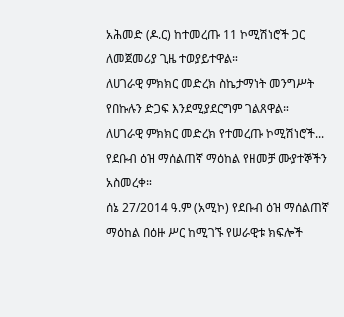አሕመድ (ዶ.ር) ከተመረጡ 11 ኮሚሽነሮች ጋር ለመጀመሪያ ጊዜ ተወያይተዋል።
ለሀገራዊ ምክክር መድረክ ስኬታማነት መንግሥት የበኩሉን ድጋፍ እንደሚያደርግም ገልጸዋል።
ለሀገራዊ ምክክር መድረክ የተመረጡ ኮሚሽነሮች...
የደቡብ ዕዝ ማሰልጠኛ ማዕከል የዘመቻ ሙያተኞችን አስመረቀ።
ሰኔ 27/2014 ዓ.ም (አሚኮ) የደቡብ ዕዝ ማሰልጠኛ ማዕከል በዕዙ ሥር ከሚገኙ የሠራዊቱ ክፍሎች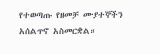የተወጣጡ የዘመቻ ሙያተኞችን አሰልጥኖ አስመርቋል።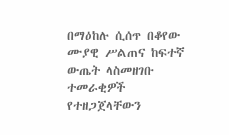በማዕከሉ ሲሰጥ በቆየው ሙያዊ ሥልጠና ከፍተኛ ውጤት ላስመዘገቡ ተመራቂዎች የተዘጋጀላቸውን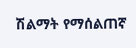ሽልማት የማሰልጠኛ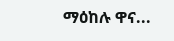ማዕከሉ ዋና...